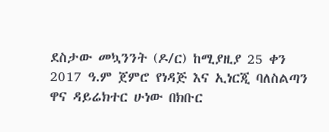ደስታው መኳንንት (ዶ/ር) ከሚያዚያ 25 ቀን 2017 ዓ.ም ጀምሮ የነዳጅ እና ኢነርጂ ባለስልጣን ዋና ዳይሬክተር ሁነው በክቡር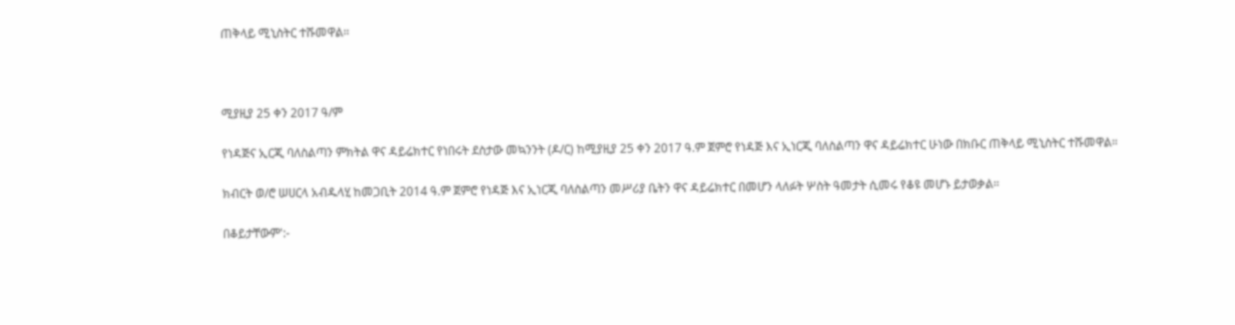ጠቅላይ ሚኒስትር ተሹመዋል።



ሚያዚያ 25 ቀን 2017 ዓ/ም

የነዳጅና ኢርጂ ባለስልጣን ምክትል ዋና ዳይሬክተር የነበሩት ደስታው መኳንንት (ዶ/ር) ከሚያዚያ 25 ቀን 2017 ዓ.ም ጀምሮ የነዳጅ እና ኢነርጂ ባለስልጣን ዋና ዳይሬክተር ሁነው በክቡር ጠቅላይ ሚኒስትር ተሹመዋል።

ክብርት ወ/ሮ ሠሀርላ አብዱላሂ ከመጋቢት 2014 ዓ.ም ጀምሮ የነዳጅ እና ኢነርጂ ባለስልጣን መሥሪያ ቤትን ዋና ዳይሬክተር በመሆን ላለፉት ሦስት ዓመታት ሲመሩ የቆዩ መሆኑ ይታወቃል።

በቆይታቸውም':-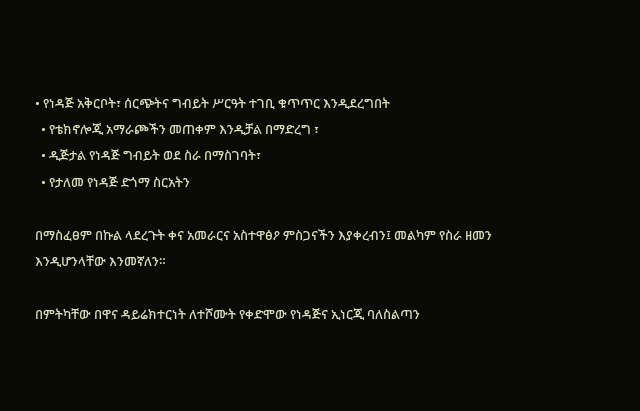• የነዳጅ አቅርቦት፣ ሰርጭትና ግብይት ሥርዓት ተገቢ ቁጥጥር እንዲደረግበት
  • የቴክኖሎጂ አማራጮችን መጠቀም እንዲቻል በማድረግ ፣
  • ዲጅታል የነዳጅ ግብይት ወደ ስራ በማስገባት፣
  • የታለመ የነዳጅ ድጎማ ስርአትን

በማስፈፀም በኩል ላደረጉት ቀና አመራርና አስተዋፅዖ ምስጋናችን እያቀረብን፤ መልካም የስራ ዘመን እንዲሆንላቸው እንመኛለን።

በምትካቸው በዋና ዳይሬክተርነት ለተሾሙት የቀድሞው የነዳጅና ኢነርጂ ባለስልጣን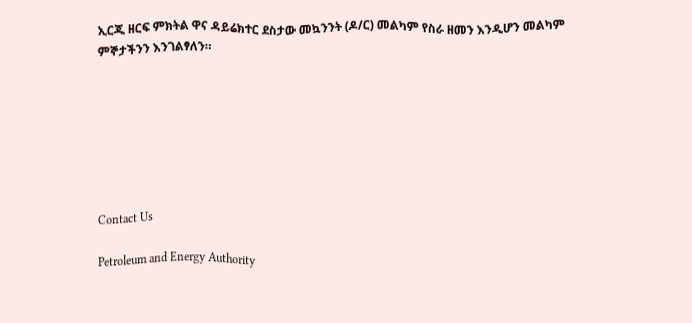ኢርጂ ዘርፍ ምክትል ዋና ዳይሬክተር ደስታው መኳንንት (ዶ/ር) መልካም የስራ ዘመን እንዲሆን መልካም ምኞታችንን እንገልፃለን።







Contact Us

Petroleum and Energy Authority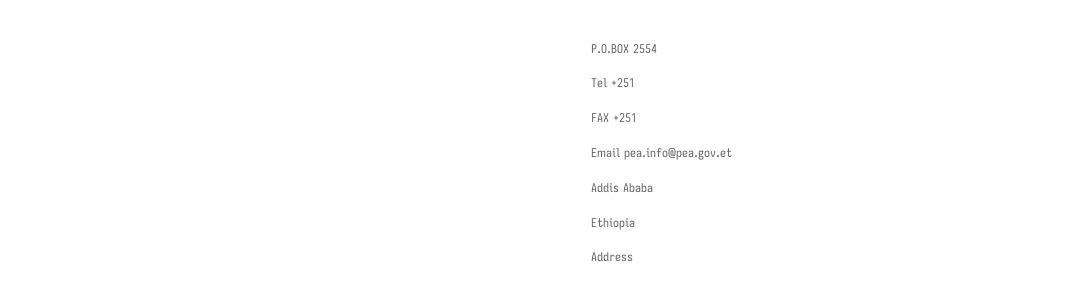P.O.BOX 2554

Tel +251

FAX +251

Email pea.info@pea.gov.et

Addis Ababa

Ethiopia

Address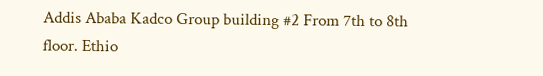Addis Ababa Kadco Group building #2 From 7th to 8th floor. Ethio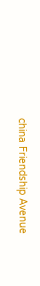china Friendship Avenue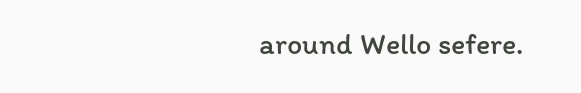around Wello sefere.